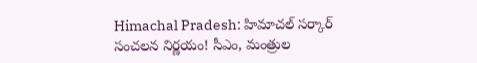Himachal Pradesh: హిమాచల్ సర్కార్ సంచలన నిర్ణయం! సీఎం, మంత్రుల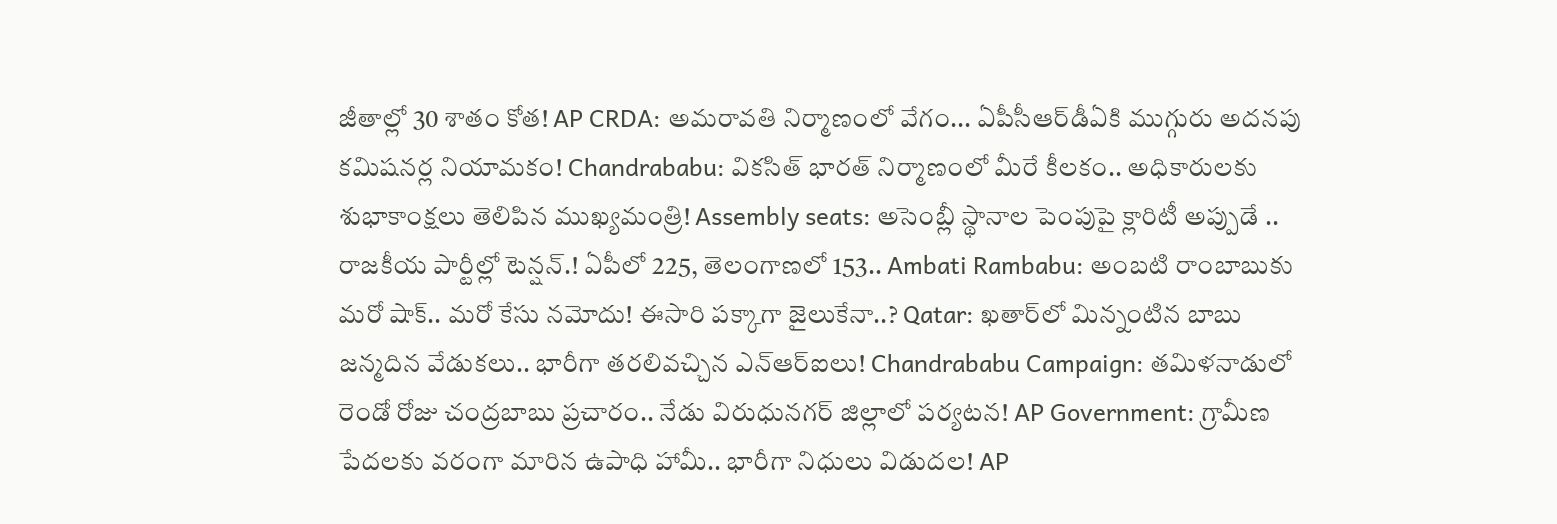జీతాల్లో 30 శాతం కోత! AP CRDA: అమరావతి నిర్మాణంలో వేగం... ఏపీసీఆర్‌డీఏకి ముగ్గురు అదనపు కమిషనర్ల నియామకం! Chandrababu: వికసిత్ భారత్ నిర్మాణంలో మీరే కీలకం.. అధికారులకు శుభాకాంక్షలు తెలిపిన ముఖ్యమంత్రి! Assembly seats: అసెంబ్లీ స్థానాల పెంపుపై క్లారిటీ అప్పుడే .. రాజకీయ పార్టీల్లో టెన్షన్.! ఏపీలో 225, తెలంగాణలో 153.. Ambati Rambabu: అంబటి రాంబాబుకు మరో షాక్.. మరో కేసు నమోదు! ఈసారి పక్కాగా జైలుకేనా..? Qatar: ఖతార్‌లో మిన్నంటిన బాబు జన్మదిన వేడుకలు.. భారీగా తరలివచ్చిన ఎన్‌ఆర్‌ఐలు! Chandrababu Campaign: తమిళనాడులో రెండో రోజు చంద్రబాబు ప్రచారం.. నేడు విరుధునగర్ జిల్లాలో పర్యటన! AP Government: గ్రామీణ పేదలకు వరంగా మారిన ఉపాధి హామీ.. భారీగా నిధులు విడుదల! AP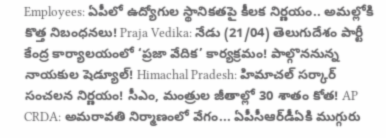Employees: ఏపీలో ఉద్యోగుల స్థానికతపై కీలక నిర్ణయం.. అమల్లోకి కొత్త నిబంధనలు! Praja Vedika: నేడు (21/04) తెలుగుదేశం పార్టీ కేంద్ర కార్యాలయంలో ‘ప్రజా వేదిక’ కార్యక్రమం! పాల్గొననున్న నాయకుల షెడ్యూల్! Himachal Pradesh: హిమాచల్ సర్కార్ సంచలన నిర్ణయం! సీఎం, మంత్రుల జీతాల్లో 30 శాతం కోత! AP CRDA: అమరావతి నిర్మాణంలో వేగం... ఏపీసీఆర్‌డీఏకి ముగ్గురు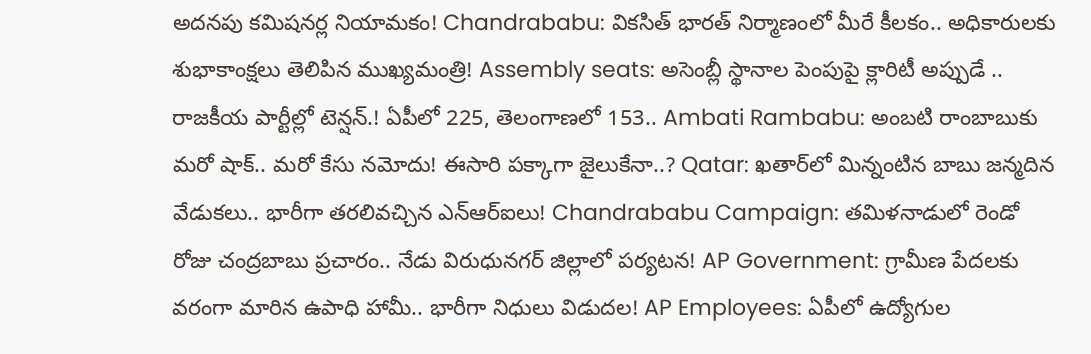అదనపు కమిషనర్ల నియామకం! Chandrababu: వికసిత్ భారత్ నిర్మాణంలో మీరే కీలకం.. అధికారులకు శుభాకాంక్షలు తెలిపిన ముఖ్యమంత్రి! Assembly seats: అసెంబ్లీ స్థానాల పెంపుపై క్లారిటీ అప్పుడే .. రాజకీయ పార్టీల్లో టెన్షన్.! ఏపీలో 225, తెలంగాణలో 153.. Ambati Rambabu: అంబటి రాంబాబుకు మరో షాక్.. మరో కేసు నమోదు! ఈసారి పక్కాగా జైలుకేనా..? Qatar: ఖతార్‌లో మిన్నంటిన బాబు జన్మదిన వేడుకలు.. భారీగా తరలివచ్చిన ఎన్‌ఆర్‌ఐలు! Chandrababu Campaign: తమిళనాడులో రెండో రోజు చంద్రబాబు ప్రచారం.. నేడు విరుధునగర్ జిల్లాలో పర్యటన! AP Government: గ్రామీణ పేదలకు వరంగా మారిన ఉపాధి హామీ.. భారీగా నిధులు విడుదల! AP Employees: ఏపీలో ఉద్యోగుల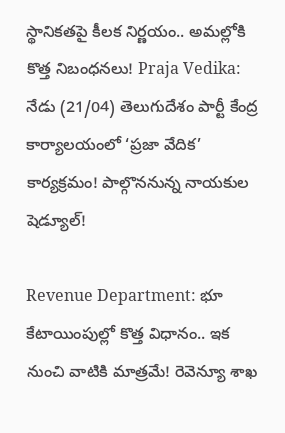స్థానికతపై కీలక నిర్ణయం.. అమల్లోకి కొత్త నిబంధనలు! Praja Vedika: నేడు (21/04) తెలుగుదేశం పార్టీ కేంద్ర కార్యాలయంలో ‘ప్రజా వేదిక’ కార్యక్రమం! పాల్గొననున్న నాయకుల షెడ్యూల్!

Revenue Department: భూ కేటాయింపుల్లో కొత్త విధానం.. ఇక నుంచి వాటికి మాత్రమే! రెవెన్యూ శాఖ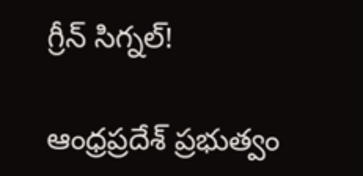గ్రీన్ సిగ్నల్!

ఆంధ్రప్రదేశ్ ప్రభుత్వం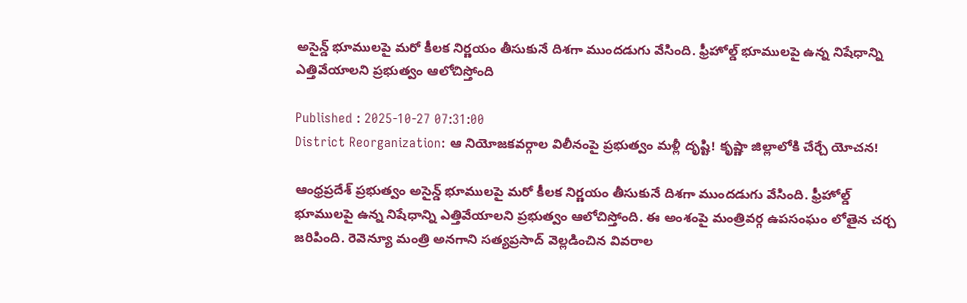అసైన్డ్ భూములపై మరో కీలక నిర్ణయం తీసుకునే దిశగా ముందడుగు వేసింది. ఫ్రీహోల్డ్‌ భూములపై ఉన్న నిషేధాన్ని ఎత్తివేయాలని ప్రభుత్వం ఆలోచిస్తోంది

Published : 2025-10-27 07:31:00
District Reorganization: ఆ నియోజకవర్గాల విలీనంపై ప్రభుత్వం మళ్లీ దృష్టి! కృష్ణా జిల్లాలోకి చేర్చే యోచన!

ఆంధ్రప్రదేశ్ ప్రభుత్వం అసైన్డ్ భూములపై మరో కీలక నిర్ణయం తీసుకునే దిశగా ముందడుగు వేసింది. ఫ్రీహోల్డ్‌ భూములపై ఉన్న నిషేధాన్ని ఎత్తివేయాలని ప్రభుత్వం ఆలోచిస్తోంది. ఈ అంశంపై మంత్రివర్గ ఉపసంఘం లోతైన చర్చ జరిపింది. రెవెన్యూ మంత్రి అనగాని సత్యప్రసాద్ వెల్లడించిన వివరాల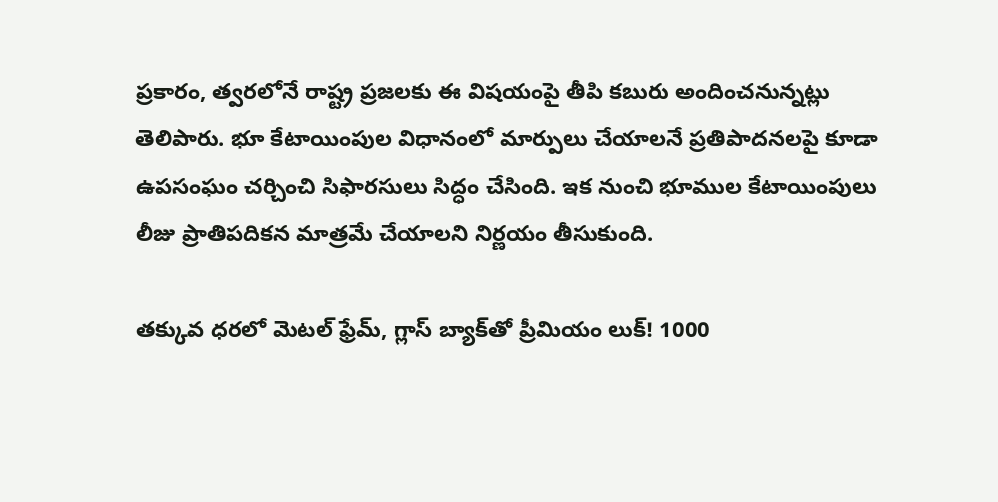ప్రకారం, త్వరలోనే రాష్ట్ర ప్రజలకు ఈ విషయంపై తీపి కబురు అందించనున్నట్లు తెలిపారు. భూ కేటాయింపుల విధానంలో మార్పులు చేయాలనే ప్రతిపాదనలపై కూడా ఉపసంఘం చర్చించి సిఫారసులు సిద్ధం చేసింది. ఇక నుంచి భూముల కేటాయింపులు లీజు ప్రాతిపదికన మాత్రమే చేయాలని నిర్ణయం తీసుకుంది.

తక్కువ ధరలో మెటల్ ఫ్రేమ్, గ్లాస్ బ్యాక్‌తో ప్రీమియం లుక్! 1000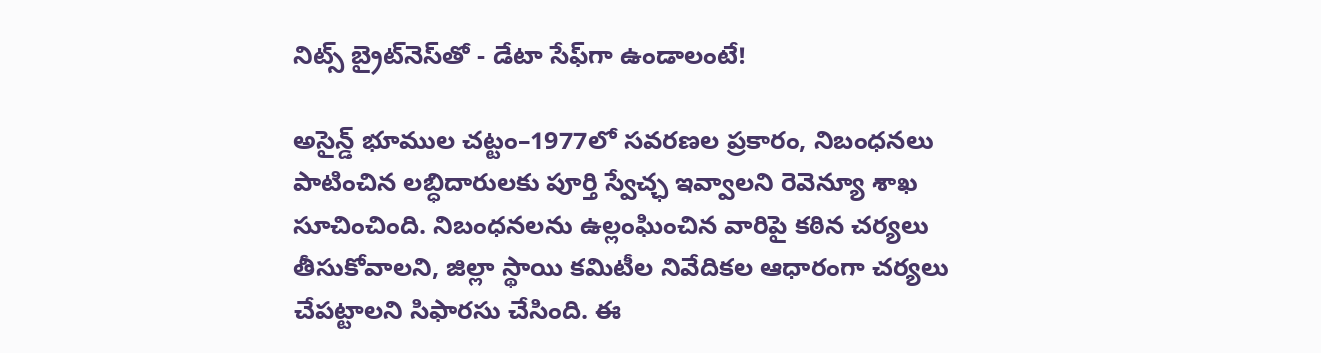నిట్స్ బ్రైట్‌నెస్‌తో - డేటా సేఫ్‌గా ఉండాలంటే!

అసైన్డ్‌ భూముల చట్టం–1977లో సవరణల ప్రకారం, నిబంధనలు పాటించిన లబ్ధిదారులకు పూర్తి స్వేచ్ఛ ఇవ్వాలని రెవెన్యూ శాఖ సూచించింది. నిబంధనలను ఉల్లంఘించిన వారిపై కఠిన చర్యలు తీసుకోవాలని, జిల్లా స్థాయి కమిటీల నివేదికల ఆధారంగా చర్యలు చేపట్టాలని సిఫారసు చేసింది. ఈ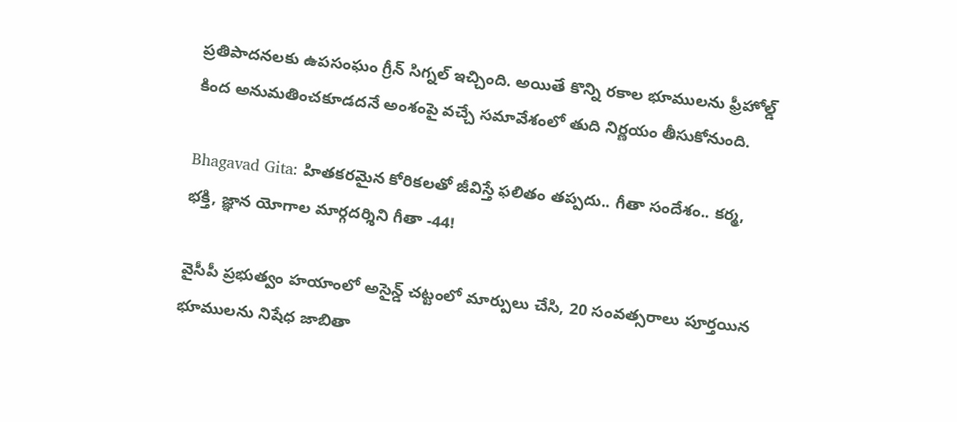ప్రతిపాదనలకు ఉపసంఘం గ్రీన్ సిగ్నల్ ఇచ్చింది. అయితే కొన్ని రకాల భూములను ఫ్రీహోల్డ్ కింద అనుమతించకూడదనే అంశంపై వచ్చే సమావేశంలో తుది నిర్ణయం తీసుకోనుంది.

Bhagavad Gita: హితకరమైన కోరికలతో జీవిస్తే ఫలితం తప్పదు.. గీతా సందేశం.. కర్మ, భక్తి, జ్ఞాన యోగాల మార్గదర్శిని గీతా -44!

వైసీపీ ప్రభుత్వం హయాంలో అసైన్డ్‌ చట్టంలో మార్పులు చేసి, 20 సంవత్సరాలు పూర్తయిన భూములను నిషేధ జాబితా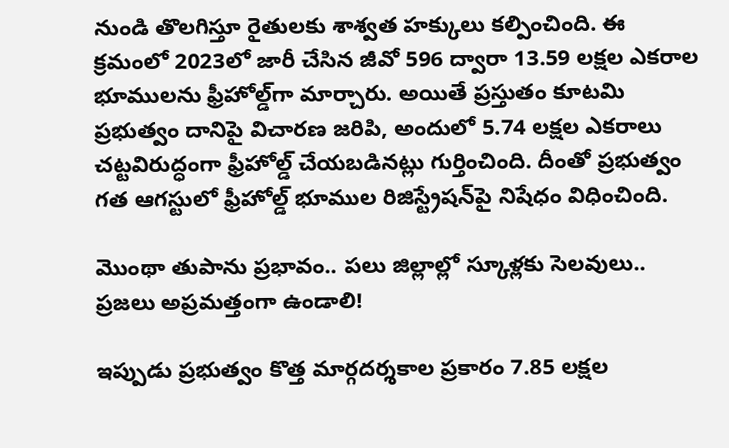నుండి తొలగిస్తూ రైతులకు శాశ్వత హక్కులు కల్పించింది. ఈ క్రమంలో 2023లో జారీ చేసిన జీవో 596 ద్వారా 13.59 లక్షల ఎకరాల భూములను ఫ్రీహోల్డ్‌గా మార్చారు. అయితే ప్రస్తుతం కూటమి ప్రభుత్వం దానిపై విచారణ జరిపి, అందులో 5.74 లక్షల ఎకరాలు చట్టవిరుద్ధంగా ఫ్రీహోల్డ్‌ చేయబడినట్లు గుర్తించింది. దీంతో ప్రభుత్వం గత ఆగస్టులో ఫ్రీహోల్డ్‌ భూముల రిజిస్ట్రేషన్‌పై నిషేధం విధించింది.

మొంథా తుపాను ప్రభావం.. పలు జిల్లాల్లో స్కూళ్లకు సెలవులు.. ప్రజలు అప్రమత్తంగా ఉండాలి!

ఇప్పుడు ప్రభుత్వం కొత్త మార్గదర్శకాల ప్రకారం 7.85 లక్షల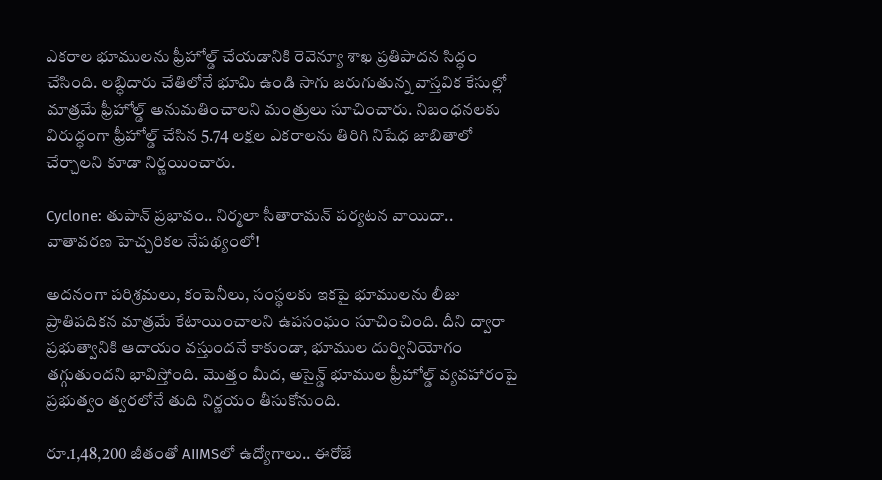ఎకరాల భూములను ఫ్రీహోల్డ్ చేయడానికి రెవెన్యూ శాఖ ప్రతిపాదన సిద్ధం చేసింది. లబ్ధిదారు చేతిలోనే భూమి ఉండి సాగు జరుగుతున్న వాస్తవిక కేసుల్లో మాత్రమే ఫ్రీహోల్డ్‌ అనుమతించాలని మంత్రులు సూచించారు. నిబంధనలకు విరుద్ధంగా ఫ్రీహోల్డ్ చేసిన 5.74 లక్షల ఎకరాలను తిరిగి నిషేధ జాబితాలో చేర్చాలని కూడా నిర్ణయించారు.

Cyclone: తుపాన్ ప్రభావం.. నిర్మలా సీతారామన్ పర్యటన వాయిదా.. వాతావరణ హెచ్చరికల నేపథ్యంలో!

అదనంగా పరిశ్రమలు, కంపెనీలు, సంస్థలకు ఇకపై భూములను లీజు ప్రాతిపదికన మాత్రమే కేటాయించాలని ఉపసంఘం సూచించింది. దీని ద్వారా ప్రభుత్వానికి ఆదాయం వస్తుందనే కాకుండా, భూముల దుర్వినియోగం తగ్గుతుందని భావిస్తోంది. మొత్తం మీద, అసైన్డ్‌ భూముల ఫ్రీహోల్డ్ వ్యవహారంపై ప్రభుత్వం త్వరలోనే తుది నిర్ణయం తీసుకోనుంది.

రూ.1,48,200 జీతంతో AIIMSలో ఉద్యోగాలు.. ఈరోజే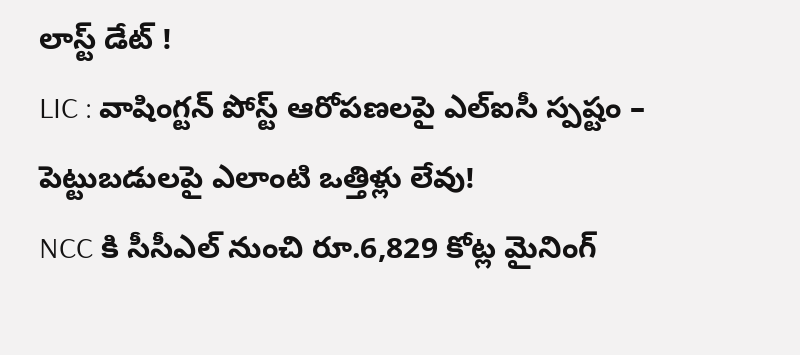లాస్ట్ డేట్ !
LIC : వాషింగ్టన్ పోస్ట్‌ ఆరోపణలపై ఎల్‌ఐసీ స్పష్టం – పెట్టుబడులపై ఎలాంటి ఒత్తిళ్లు లేవు!
NCC కి సీసీఎల్ నుంచి రూ.6,829 కోట్ల మైనింగ్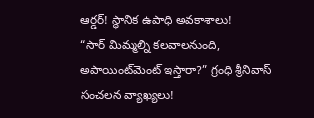ఆర్డర్! స్థానిక ఉపాధి అవకాశాలు!
“సార్ మిమ్మల్ని కలవాలనుంది, అపాయింట్‌మెంట్ ఇస్తారా?” గ్రంధి శ్రీనివాస్ సంచలన వ్యాఖ్యలు!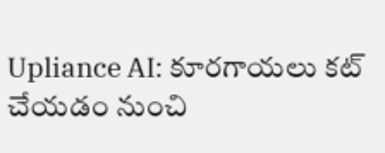Upliance AI: కూరగాయలు కట్ చేయడం నుంచి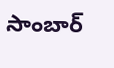సాంబార్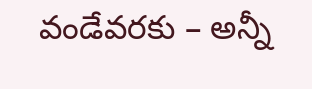వండేవరకు – అన్నీ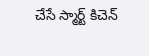చేసే స్మార్ట్ కిచెన్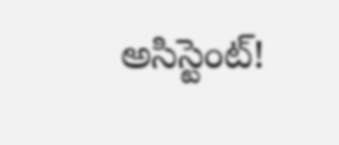అసిస్టెంట్!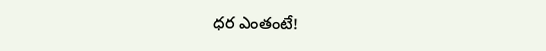ధర ఎంతంటే!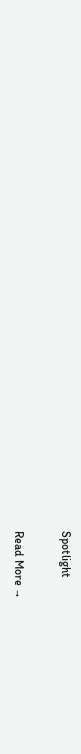Spotlight

Read More →